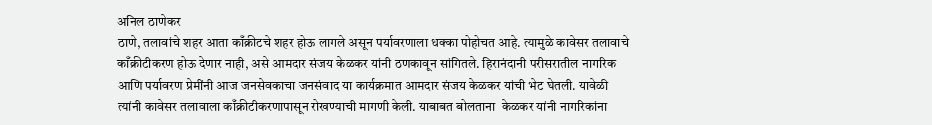अनिल ठाणेकर
ठाणे, तलावांचे शहर आता काँक्रीटचे शहर होऊ लागले असून पर्यावरणाला धक्का पोहोचत आहे. त्यामुळे कावेसर तलावाचे काँक्रीटीकरण होऊ देणार नाही, असे आमदार संजय केळकर यांनी ठणकावून सांगितले. हिरानंदानी परीसरातील नागरिक आणि पर्यावरण प्रेमींनी आज जनसेवकाचा जनसंवाद या कार्यक्रमात आमदार संजय केळकर यांची भेट घेतली. यावेळी त्यांनी कावेसर तलावाला काँक्रीटीकरणापासून रोखण्याची मागणी केली. याबाबत बोलताना  केळकर यांनी नागरिकांना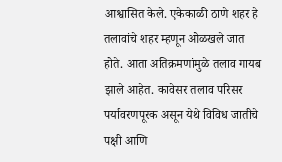आश्वासित केले. एकेकाळी ठाणे शहर हे तलावांचे शहर म्हणून ओळखले जात होते. आता अतिक्रमणांमुळे तलाव गायब झाले आहेत. कावेसर तलाव परिसर पर्यावरणपूरक असून येथे विविध जातीचे पक्षी आणि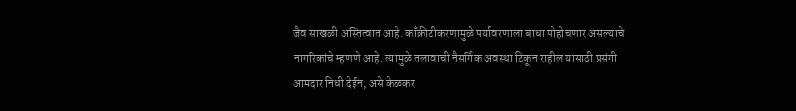जैव साखळी अस्तित्वात आहे. काँक्रीटीकरणामुळे पर्यावरणाला बाधा पोहोचणार असल्याचे नागरिकांचे म्हणणे आहे. त्यामुळे तलावाची नैसर्गिक अवस्था टिकून राहील यासाठी प्रसंगी आमदार निधी देईन, असे केळकर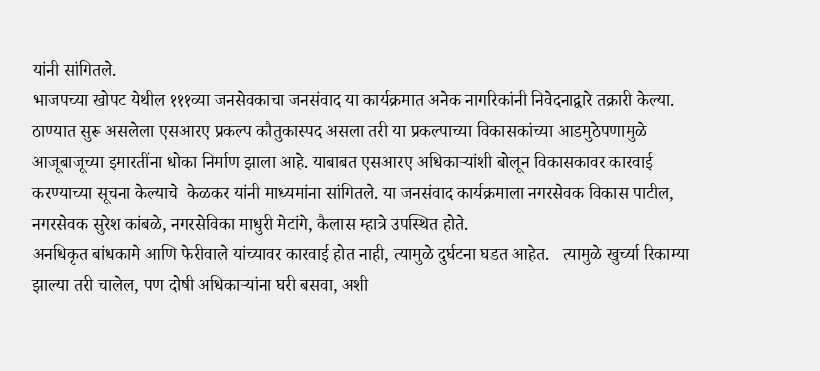यांनी सांगितले.
भाजपच्या खोपट येथील १११व्या जनसेवकाचा जनसंवाद या कार्यक्रमात अनेक नागरिकांनी निवेदनाद्वारे तक्रारी केल्या. ठाण्यात सुरू असलेला एसआरए प्रकल्प कौतुकास्पद असला तरी या प्रकल्पाच्या विकासकांच्या आडमुठेपणामुळे आजूबाजूच्या इमारतींना धोका निर्माण झाला आहे. याबाबत एसआरए अधिकाऱ्यांशी बोलून विकासकावर कारवाई करण्याच्या सूचना केल्याचे  केळकर यांनी माध्यमांना सांगितले. या जनसंवाद कार्यक्रमाला नगरसेवक विकास पाटील, नगरसेवक सुरेश कांबळे, नगरसेविका माधुरी मेटांगे, कैलास म्हात्रे उपस्थित होते.
अनधिकृत बांधकामे आणि फेरीवाले यांच्यावर कारवाई होत नाही, त्यामुळे दुर्घटना घडत आहेत.   त्यामुळे खुर्च्या रिकाम्या झाल्या तरी चालेल, पण दोषी अधिकाऱ्यांना घरी बसवा, अशी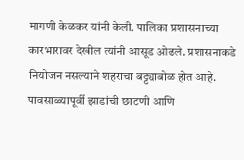मागणी केळकर यांनी केली. पालिका प्रशासनाच्या कारभारावर देखील त्यांनी आसूड ओढले. प्रशासनाकडे नियोजन नसल्याने शहराचा बट्ट्याबोळ होत आहे. पावसाळ्यापूर्वी झाडांची छाटणी आणि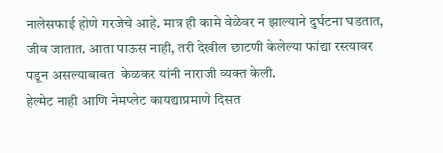नालेसफाई होणे गरजेचे आहे. मात्र ही कामे वेळेवर न झाल्याने दुर्घटना घडतात, जीव जातात. आता पाऊस नाही, तरी देखील छाटणी केलेल्या फांद्या रस्त्यावर पडून असल्याबाबत  केळकर यांनी नाराजी व्यक्त केली.
हेल्मेट नाही आणि नेमप्लेट कायद्याप्रमाणे दिसत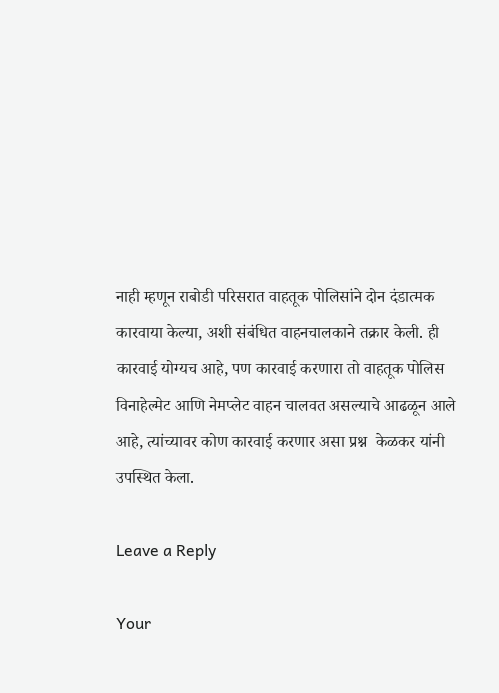नाही म्हणून राबोडी परिसरात वाहतूक पोलिसांने दोन दंडात्मक कारवाया केल्या, अशी संबंधित वाहनचालकाने तक्रार केली. ही कारवाई योग्यच आहे, पण कारवाई करणारा तो वाहतूक पोलिस विनाहेल्मेट आणि नेमप्लेट वाहन चालवत असल्याचे आढळून आले आहे, त्यांच्यावर कोण कारवाई करणार असा प्रश्न  केळकर यांनी उपस्थित केला.

Leave a Reply

Your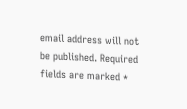email address will not be published. Required fields are marked *